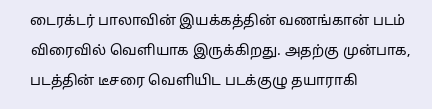டைரக்டர் பாலாவின் இயக்கத்தின் வணங்கான் படம் விரைவில் வெளியாக இருக்கிறது. அதற்கு முன்பாக, படத்தின் டீசரை வெளியிட படக்குழு தயாராகி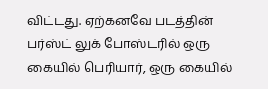விட்டது. ஏற்கனவே படத்தின் பர்ஸ்ட் லுக் போஸ்டரில் ஒரு கையில் பெரியார், ஒரு கையில்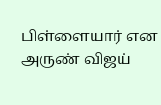பிள்ளையார் என அருண் விஜய்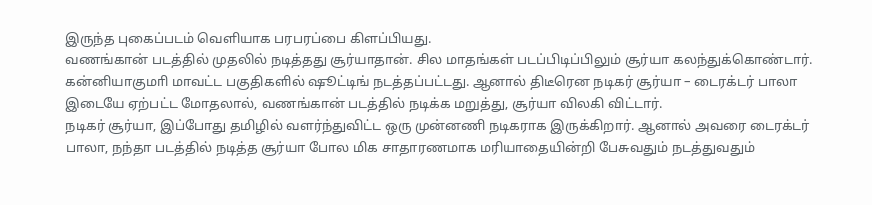இருந்த புகைப்படம் வெளியாக பரபரப்பை கிளப்பியது.
வணங்கான் படத்தில் முதலில் நடித்தது சூர்யாதான். சில மாதங்கள் படப்பிடிப்பிலும் சூர்யா கலந்துக்கொண்டார். கன்னியாகுமாி மாவட்ட பகுதிகளில் ஷூட்டிங் நடத்தப்பட்டது. ஆனால் திடீரென நடிகர் சூர்யா – டைரக்டர் பாலா இடையே ஏற்பட்ட மோதலால், வணங்கான் படத்தில் நடிக்க மறுத்து, சூர்யா விலகி விட்டார்.
நடிகர் சூர்யா, இப்போது தமிழில் வளர்ந்துவிட்ட ஒரு முன்னணி நடிகராக இருக்கிறார். ஆனால் அவரை டைரக்டர் பாலா, நந்தா படத்தில் நடித்த சூர்யா போல மிக சாதாரணமாக மரியாதையின்றி பேசுவதும் நடத்துவதும்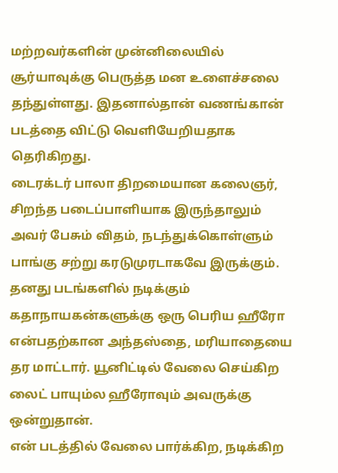மற்றவர்களின் முன்னிலையில் சூர்யாவுக்கு பெருத்த மன உளைச்சலை தந்துள்ளது. இதனால்தான் வணங்கான் படத்தை விட்டு வெளியேறியதாக தெரிகிறது.
டைரக்டர் பாலா திறமையான கலைஞர், சிறந்த படைப்பாளியாக இருந்தாலும் அவர் பேசும் விதம், நடந்துக்கொள்ளும் பாங்கு சற்று கரடுமுரடாகவே இருக்கும். தனது படங்களில் நடிக்கும் கதாநாயகன்களுக்கு ஒரு பெரிய ஹீரோ என்பதற்கான அந்தஸ்தை, மரியாதையை தர மாட்டார். யூனிட்டில் வேலை செய்கிற லைட் பாயும்ல ஹீரோவும் அவருக்கு ஒன்றுதான்.
என் படத்தில் வேலை பார்க்கிற, நடிக்கிற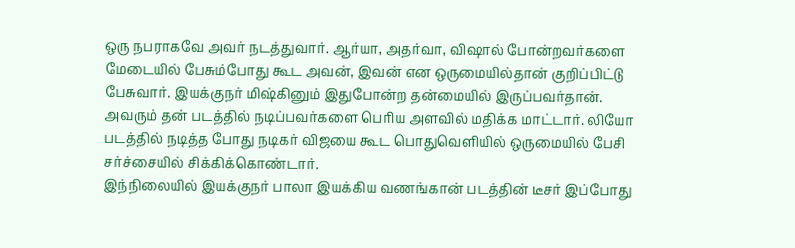ஒரு நபராகவே அவர் நடத்துவார். ஆர்யா, அதர்வா, விஷால் போன்றவர்களை மேடையில் பேசும்போது கூட அவன், இவன் என ஒருமையில்தான் குறிப்பிட்டு பேசுவார். இயக்குநர் மிஷ்கினும் இதுபோன்ற தன்மையில் இருப்பவர்தான். அவரும் தன் படத்தில் நடிப்பவர்களை பெரிய அளவில் மதிக்க மாட்டார். லியோ படத்தில் நடித்த போது நடிகர் விஜயை கூட பொதுவெளியில் ஒருமையில் பேசி சர்ச்சையில் சிக்கிக்கொண்டார்.
இந்நிலையில் இயக்குநர் பாலா இயக்கிய வணங்கான் படத்தின் டீசர் இப்போது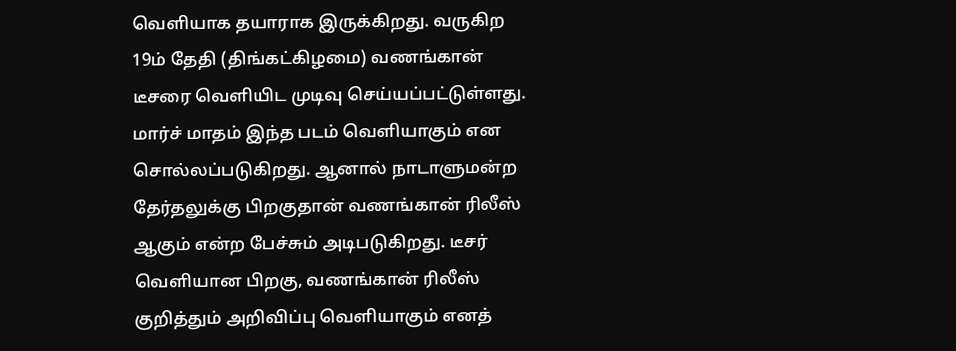வெளியாக தயாராக இருக்கிறது. வருகிற 19ம் தேதி (திங்கட்கிழமை) வணங்கான் டீசரை வெளியிட முடிவு செய்யப்பட்டுள்ளது. மார்ச் மாதம் இந்த படம் வெளியாகும் என சொல்லப்படுகிறது. ஆனால் நாடாளுமன்ற தேர்தலுக்கு பிறகுதான் வணங்கான் ரிலீஸ் ஆகும் என்ற பேச்சும் அடிபடுகிறது. டீசர் வெளியான பிறகு, வணங்கான் ரிலீஸ் குறித்தும் அறிவிப்பு வெளியாகும் எனத்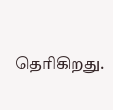தெரிகிறது.